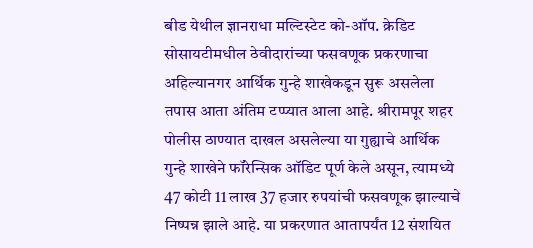बीड येथील ज्ञानराधा मल्टिस्टेट को-ऑप. क्रेडिट सोसायटीमधील ठेवीदारांच्या फसवणूक प्रकरणाचा अहिल्यानगर आर्थिक गुन्हे शाखेकडून सुरू असलेला तपास आता अंतिम टप्प्यात आला आहे. श्रीरामपूर शहर पोलीस ठाण्यात दाखल असलेल्या या गुह्याचे आर्थिक गुन्हे शाखेने फॉरेन्सिक ऑडिट पूर्ण केले असून, त्यामध्ये 47 कोटी 11 लाख 37 हजार रुपयांची फसवणूक झाल्याचे निष्पन्न झाले आहे. या प्रकरणात आतापर्यंत 12 संशयित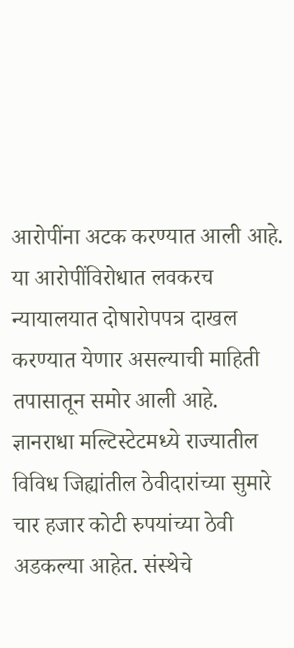आरोपींना अटक करण्यात आली आहे. या आरोपींविरोधात लवकरच न्यायालयात दोषारोपपत्र दाखल करण्यात येणार असल्याची माहिती तपासातून समोर आली आहे.
ज्ञानराधा मल्टिस्टेटमध्ये राज्यातील विविध जिह्यांतील ठेवीदारांच्या सुमारे चार हजार कोटी रुपयांच्या ठेवी अडकल्या आहेत. संस्थेचे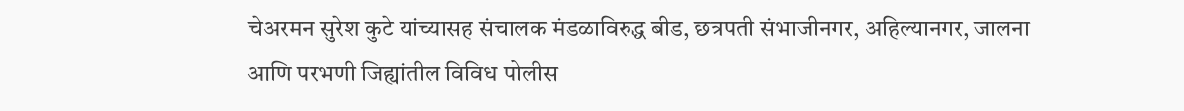चेअरमन सुरेश कुटे यांच्यासह संचालक मंडळाविरुद्ध बीड, छत्रपती संभाजीनगर, अहिल्यानगर, जालना आणि परभणी जिह्यांतील विविध पोलीस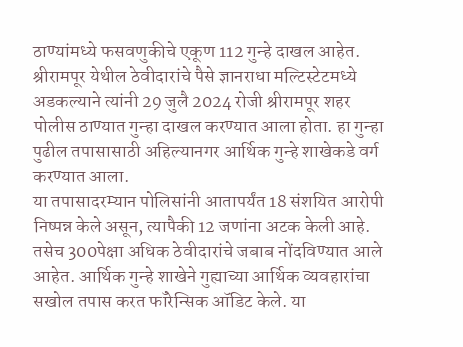ठाण्यांमध्ये फसवणुकीचे एकूण 112 गुन्हे दाखल आहेत. श्रीरामपूर येथील ठेवीदारांचे पैसे ज्ञानराधा मल्टिस्टेटमध्ये अडकल्याने त्यांनी 29 जुलै 2024 रोजी श्रीरामपूर शहर पोलीस ठाण्यात गुन्हा दाखल करण्यात आला होता. हा गुन्हा पुढील तपासासाठी अहिल्यानगर आर्थिक गुन्हे शाखेकडे वर्ग करण्यात आला.
या तपासादरम्यान पोलिसांनी आतापर्यंत 18 संशयित आरोपी निष्पन्न केले असून, त्यापैकी 12 जणांना अटक केली आहे. तसेच 300पेक्षा अधिक ठेवीदारांचे जबाब नोंदविण्यात आले आहेत. आर्थिक गुन्हे शाखेने गुह्याच्या आर्थिक व्यवहारांचा सखोल तपास करत फॉरेन्सिक ऑडिट केले. या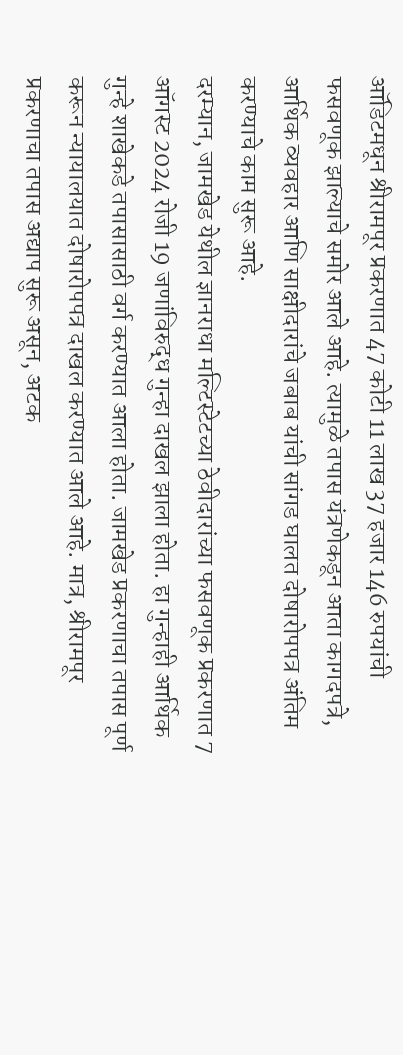ऑडिटमधून श्रीरामपूर प्रकरणात 47 कोटी 11 लाख 37 हजार 146 रुपयांची फसवणूक झाल्याचे समोर आले आहे. त्यामुळे तपास यंत्रणेकडून आता कागदपत्रे, आर्थिक व्यवहार आणि साक्षीदारांचे जबाब यांची सांगड घालत दोषारोपपत्र अंतिम करण्याचे काम सुरू आहे.
दरम्यान, जामखेड येथील ज्ञानराधा मल्टिस्टेटच्या ठेवीदारांच्या फसवणूक प्रकरणात 7 ऑगस्ट 2024 रोजी 19 जणांविरुद्ध गुन्हा दाखल झाला होता. हा गुन्हाही आर्थिक गुन्हे शाखेकडे तपासासाठी वर्ग करण्यात आला होता. जामखेड प्रकरणाचा तपास पूर्ण करून न्यायालयात दोषारोपपत्र दाखल करण्यात आले आहे. मात्र, श्रीरामपूर प्रकरणाचा तपास अद्याप सुरू असून, अटक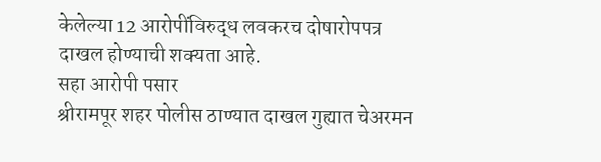केलेल्या 12 आरोपींविरुद्ध लवकरच दोषारोपपत्र दाखल होण्याची शक्यता आहे.
सहा आरोपी पसार
श्रीरामपूर शहर पोलीस ठाण्यात दाखल गुह्यात चेअरमन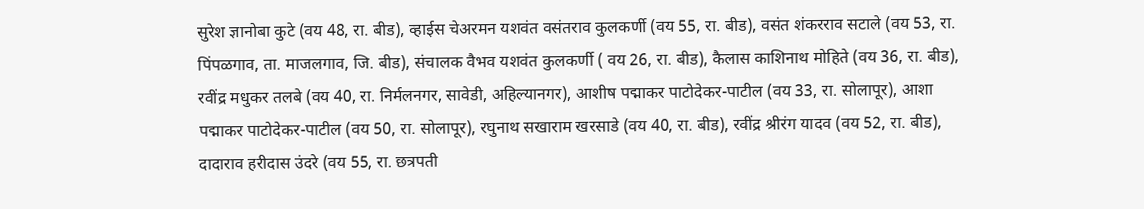सुरेश ज्ञानोबा कुटे (वय 48, रा. बीड), व्हाईस चेअरमन यशवंत वसंतराव कुलकर्णी (वय 55, रा. बीड), वसंत शंकरराव सटाले (वय 53, रा. पिंपळगाव, ता. माजलगाव, जि. बीड), संचालक वैभव यशवंत कुलकर्णी ( वय 26, रा. बीड), कैलास काशिनाथ मोहिते (वय 36, रा. बीड), रवींद्र मधुकर तलबे (वय 40, रा. निर्मलनगर, सावेडी, अहिल्यानगर), आशीष पद्माकर पाटोदेकर-पाटील (वय 33, रा. सोलापूर), आशा पद्माकर पाटोदेकर-पाटील (वय 50, रा. सोलापूर), रघुनाथ सखाराम खरसाडे (वय 40, रा. बीड), रवींद्र श्रीरंग यादव (वय 52, रा. बीड), दादाराव हरीदास उंदरे (वय 55, रा. छत्रपती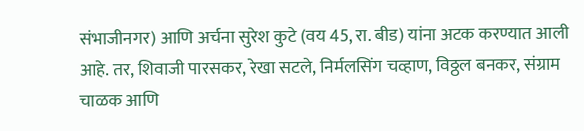संभाजीनगर) आणि अर्चना सुरेश कुटे (वय 45, रा. बीड) यांना अटक करण्यात आली आहे. तर, शिवाजी पारसकर, रेखा सटले, निर्मलसिंग चव्हाण, विठ्ठल बनकर, संग्राम चाळक आणि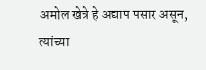अमोल खेत्रे हे अद्याप पसार असून, त्यांच्या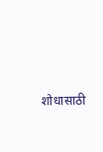शोधासाठी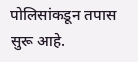पोलिसांकडून तपास सुरू आहे.